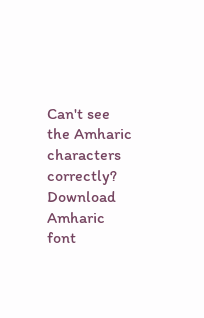Can't see the Amharic characters correctly? Download Amharic font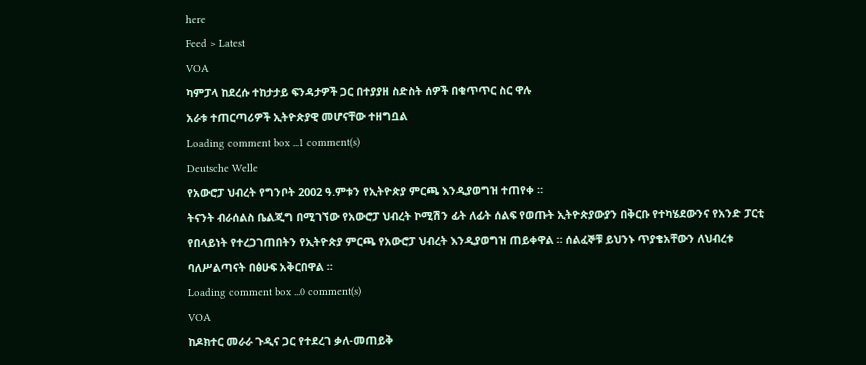here
Feed > Latest
VOA
ካምፓላ ከደረሱ ተከታታይ ፍንዳታዎች ጋር በተያያዘ ስድስት ሰዎች በቁጥጥር ስር ዋሉ
አራቱ ተጠርጣሪዎች ኢትዮጵያዊ መሆናቸው ተዘግቧል
Loading comment box ...1 comment(s)
Deutsche Welle
የአውሮፓ ህብረት የግንቦት 2002 ዓ.ምቱን የኢትዮጵያ ምርጫ እንዲያወግዝ ተጠየቀ ።
ትናንት ብራሰልስ ቤልጂግ በሚገኘው የአውሮፓ ህብረት ኮሚሽን ፊት ለፊት ሰልፍ የወጡት ኢትዮጵያውያን በቅርቡ የተካሄደውንና የአንድ ፓርቲ የበላይነት የተረጋገጠበትን የኢትዮጵያ ምርጫ የአውሮፓ ህብረት እንዲያወግዝ ጠይቀዋል ። ሰልፈኞቹ ይህንኑ ጥያቄአቸውን ለህብረቱ ባለሥልጣናት በፅሁፍ አቅርበዋል ።
Loading comment box ...0 comment(s)
VOA
ከዶክተር መራራ ጉዲና ጋር የተደረገ ቃለ-መጠይቅ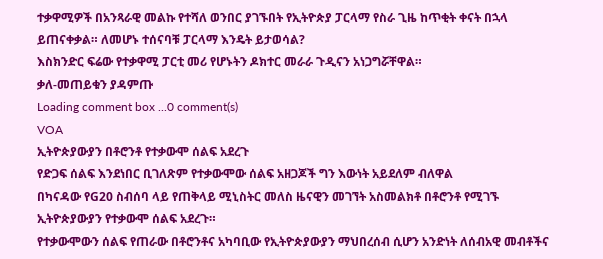ተቃዋሚዎች በአንጻራዊ መልኩ የተሻለ ወንበር ያገኙበት የኢትዮጵያ ፓርላማ የስራ ጊዜ ከጥቂት ቀናት በኋላ ይጠናቀቃል። ለመሆኑ ተሰናባቹ ፓርላማ እንዴት ይታወሳል?
እስክንድር ፍሬው የተቃዋሚ ፓርቲ መሪ የሆኑትን ዶክተር መራራ ጉዲናን አነጋግሯቸዋል።
ቃለ-መጠይቁን ያዳምጡ
Loading comment box ...0 comment(s)
VOA
ኢትዮጵያውያን በቶሮንቶ የተቃውሞ ሰልፍ አደረጉ
የድጋፍ ሰልፍ እንደነበር ቢገለጽም የተቃውሞው ሰልፍ አዘጋጆች ግን እውነት አይደለም ብለዋል
በካናዳው የG20 ስብሰባ ላይ የጠቅላይ ሚኒስትር መለስ ዜናዊን መገኘት አስመልክቶ በቶሮንቶ የሚገኙ ኢትዮጵያውያን የተቃውሞ ሰልፍ አደረጉ።
የተቃውሞውን ሰልፍ የጠራው በቶሮንቶና አካባቢው የኢትዮጵያውያን ማህበረሰብ ሲሆን አንድነት ለሰብአዊ መብቶችና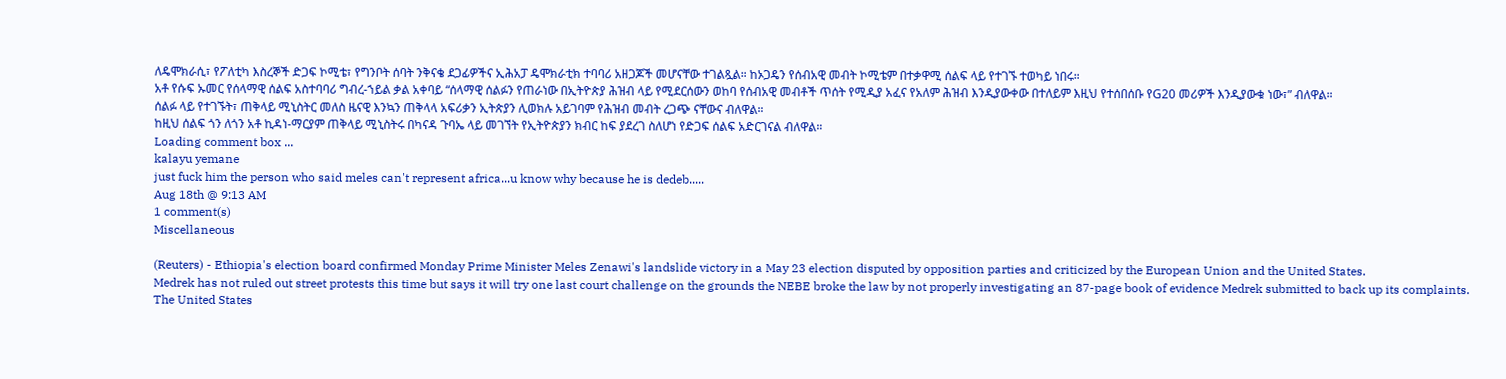ለዴሞክራሲ፣ የፖለቲካ እስረኞች ድጋፍ ኮሚቴ፣ የግንቦት ሰባት ንቅናቄ ደጋፊዎችና ኢሕአፓ ዴሞክራቲክ ተባባሪ አዘጋጆች መሆናቸው ተገልጿል። ከኦጋዴን የሰብአዊ መብት ኮሚቴም በተቃዋሚ ሰልፍ ላይ የተገኙ ተወካይ ነበሩ።
አቶ የሱፍ ኡመር የሰላማዊ ሰልፍ አስተባባሪ ግብረ-ኀይል ቃል አቀባይ “ሰላማዊ ሰልፉን የጠራነው በኢትዮጵያ ሕዝብ ላይ የሚደርሰውን ወከባ የሰብአዊ መብቶች ጥሰት የሚዲያ አፈና የአለም ሕዝብ እንዲያውቀው በተለይም እዚህ የተሰበሰቡ የG20 መሪዎች እንዲያውቁ ነው፣” ብለዋል።
ሰልፉ ላይ የተገኙት፣ ጠቅላይ ሚኒስትር መለስ ዜናዊ እንኳን ጠቅላላ አፍሪቃን ኢትጵያን ሊወክሉ አይገባም የሕዝብ መብት ረጋጭ ናቸውና ብለዋል።
ከዚህ ሰልፍ ጎን ለጎን አቶ ኪዳነ-ማርያም ጠቅላይ ሚኒስትሩ በካናዳ ጉባኤ ላይ መገኘት የኢትዮጵያን ክብር ከፍ ያደረገ ስለሆነ የድጋፍ ሰልፍ አድርገናል ብለዋል።
Loading comment box ...
kalayu yemane
just fuck him the person who said meles can't represent africa...u know why because he is dedeb.....
Aug 18th @ 9:13 AM
1 comment(s)
Miscellaneous

(Reuters) - Ethiopia's election board confirmed Monday Prime Minister Meles Zenawi's landslide victory in a May 23 election disputed by opposition parties and criticized by the European Union and the United States.
Medrek has not ruled out street protests this time but says it will try one last court challenge on the grounds the NEBE broke the law by not properly investigating an 87-page book of evidence Medrek submitted to back up its complaints.
The United States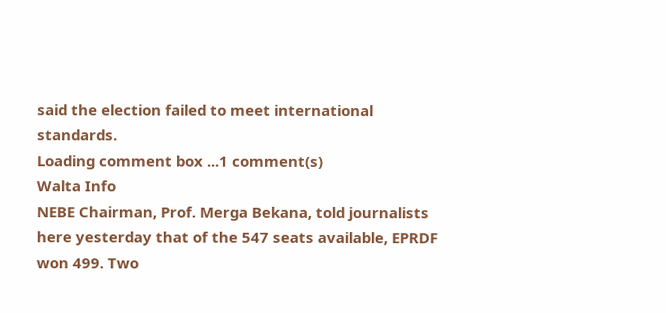said the election failed to meet international standards.
Loading comment box ...1 comment(s)
Walta Info
NEBE Chairman, Prof. Merga Bekana, told journalists here yesterday that of the 547 seats available, EPRDF won 499. Two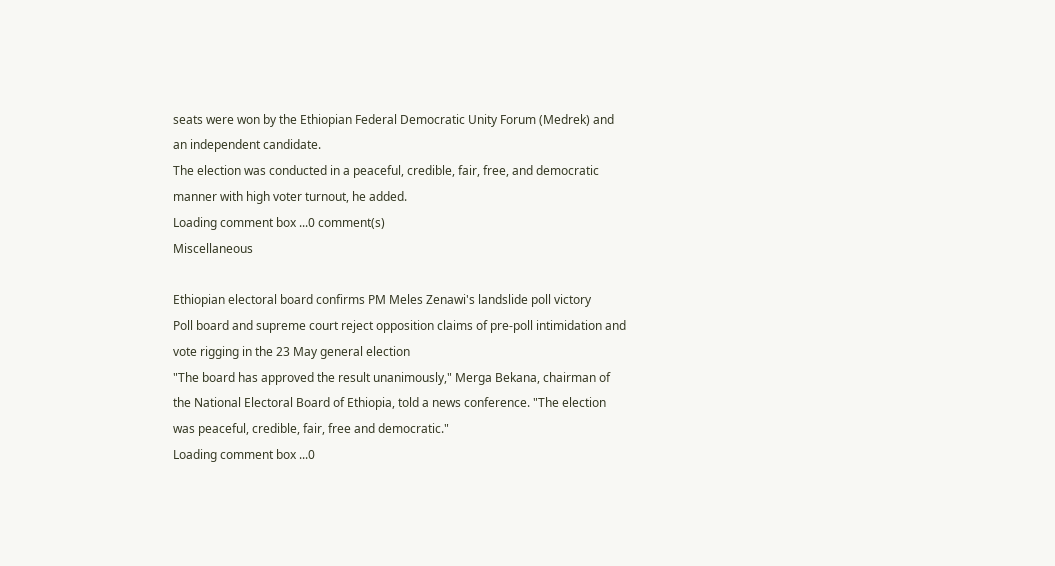seats were won by the Ethiopian Federal Democratic Unity Forum (Medrek) and an independent candidate.
The election was conducted in a peaceful, credible, fair, free, and democratic manner with high voter turnout, he added.
Loading comment box ...0 comment(s)
Miscellaneous

Ethiopian electoral board confirms PM Meles Zenawi's landslide poll victory
Poll board and supreme court reject opposition claims of pre-poll intimidation and vote rigging in the 23 May general election
"The board has approved the result unanimously," Merga Bekana, chairman of the National Electoral Board of Ethiopia, told a news conference. "The election was peaceful, credible, fair, free and democratic."
Loading comment box ...0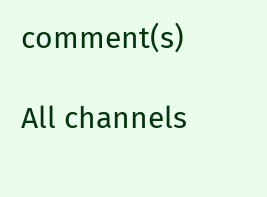comment(s)

All channels